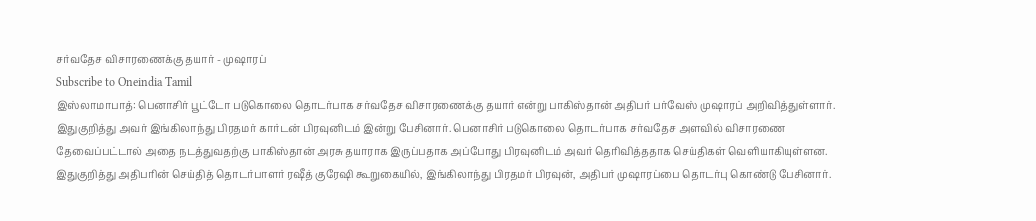சர்வதேச விசாரணைக்கு தயார் - முஷாரப்
Subscribe to Oneindia Tamil
இஸ்லாமாபாத்: பெனாசிர் பூட்டோ படுகொலை தொடர்பாக சர்வதேச விசாரணைக்கு தயார் என்று பாகிஸ்தான் அதிபர் பர்வேஸ் முஷாரப் அறிவித்துள்ளார்.
இதுகுறித்து அவர் இங்கிலாந்து பிரதமர் கார்டன் பிரவுனிடம் இன்று பேசினார். பெனாசிர் படுகொலை தொடர்பாக சர்வதேச அளவில் விசாரணை தேவைப்பட்டால் அதை நடத்துவதற்கு பாகிஸ்தான் அரசு தயாராக இருப்பதாக அப்போது பிரவுனிடம் அவர் தெரிவித்ததாக செய்திகள் வெளியாகியுள்ளன.
இதுகுறித்து அதிபரின் செய்தித் தொடர்பாளர் ரஷீத் குரேஷி கூறுகையில், இங்கிலாந்து பிரதமர் பிரவுன், அதிபர் முஷாரப்பை தொடர்பு கொண்டு பேசினார்.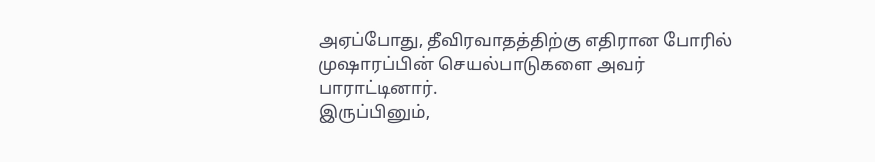அஏப்போது, தீவிரவாதத்திற்கு எதிரான போரில் முஷாரப்பின் செயல்பாடுகளை அவர் பாராட்டினார்.
இருப்பினும்,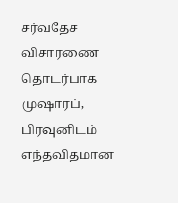சர்வதேச விசாரணை தொடர்பாக முஷாரப், பிரவுனிடம் எந்தவிதமான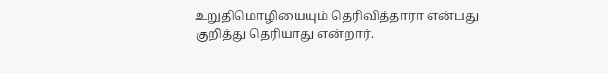உறுதிமொழியையும் தெரிவித்தாரா என்பது குறித்து தெரியாது என்றார்.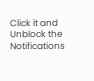Click it and Unblock the Notifications